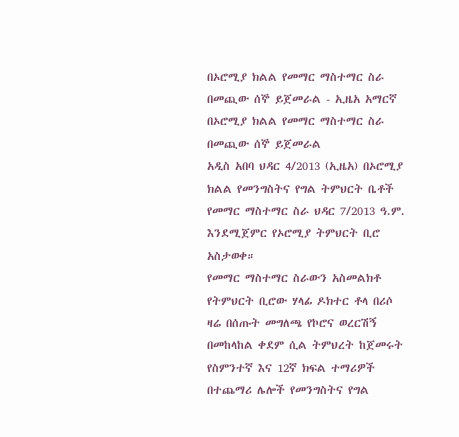በኦሮሚያ ክልል የመማር ማስተማር ስራ በመጪው ሰኞ ይጀመራል - ኢዜአ አማርኛ
በኦሮሚያ ክልል የመማር ማስተማር ስራ በመጪው ሰኞ ይጀመራል
አዲስ አበባ ህዳር 4/2013 (ኢዜአ) በኦሮሚያ ክልል የመንግስትና የግል ትምህርት ቤቶች የመማር ማስተማር ስራ ህዳር 7/2013 ዓ.ም. እንደሚጀምር የኦሮሚያ ትምህርት ቢሮ አስታወቀ።
የመማር ማስተማር ስራውን አስመልክቶ የትምህርት ቢሮው ሃላፊ ዶክተር ቶላ በሪሶ ዛሬ በሰጡት መግለጫ የኮሮና ወረርሽኝ በመከላከል ቀደም ሲል ትምህረት ከጀመሩት የስምንተኛ እና 12ኛ ክፍል ተማሪዎች በተጨማሪ ሌሎች የመንግስትና የግል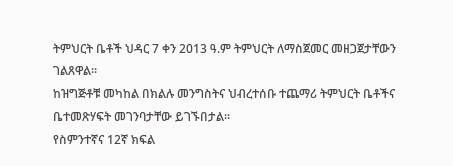ትምህርት ቤቶች ህዳር 7 ቀን 2013 ዓ.ም ትምህርት ለማስጀመር መዘጋጀታቸውን ገልጸዋል።
ከዝግጅቶቹ መካከል በክልሉ መንግስትና ህብረተሰቡ ተጨማሪ ትምህርት ቤቶችና ቤተመጽሃፍት መገንባታቸው ይገኙበታል።
የስምንተኛና 12ኛ ክፍል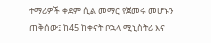ተማሪዎች ቀደም ሲል መማር የጀመሩ መሆኑን ጠቅሰው፤ ከ45 ከቀናት ቦኋላ ሚኒስትሪ እና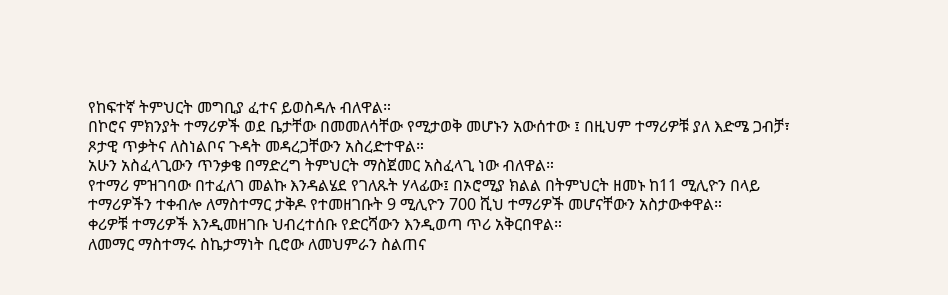የከፍተኛ ትምህርት መግቢያ ፈተና ይወስዳሉ ብለዋል።
በኮሮና ምክንያት ተማሪዎች ወደ ቤታቸው በመመለሳቸው የሚታወቅ መሆኑን አውሰተው ፤ በዚህም ተማሪዎቹ ያለ እድሜ ጋብቻ፣ ጾታዊ ጥቃትና ለስነልቦና ጉዳት መዳረጋቸውን አስረድተዋል።
አሁን አስፈላጊውን ጥንቃቄ በማድረግ ትምህርት ማስጀመር አስፈላጊ ነው ብለዋል።
የተማሪ ምዝገባው በተፈለገ መልኩ እንዳልሄደ የገለጹት ሃላፊው፤ በኦሮሚያ ክልል በትምህርት ዘመኑ ከ11 ሚሊዮን በላይ ተማሪዎችን ተቀብሎ ለማስተማር ታቅዶ የተመዘገቡት 9 ሚሊዮን 700 ሺህ ተማሪዎች መሆናቸውን አስታውቀዋል።
ቀሪዎቹ ተማሪዎች እንዲመዘገቡ ህብረተሰቡ የድርሻውን እንዲወጣ ጥሪ አቅርበዋል።
ለመማር ማስተማሩ ስኬታማነት ቢሮው ለመህምራን ስልጠና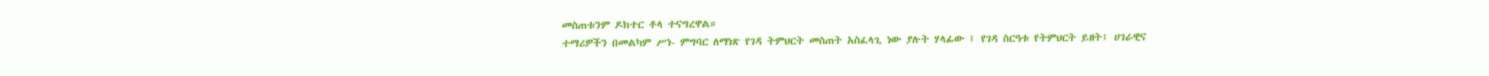መስጠቱንም ዶክተር ቶላ ተናግረዋል።
ተማሪዎችን በመልካም ሥነ- ምግባር ለማነጽ የገዳ ትምህርት መስጠት አስፈላጊ ነው ያሉት ሃላፊው ፤ የገዳ ስርዓቱ የትምህርት ይዘት፤ ሀገራዊና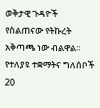ወቅታዊ ጉዳዮች የስልጠናው የትኩረት አቅጣጫ ነው ብልዋል።
የተለያዩ ተቋማትና ግለሰቦች 20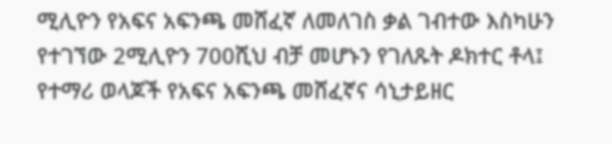ሚሊዮን የአፍና አፍንጫ መሸፈኛ ለመለገስ ቃል ገብተው እስካሁን የተገኘው 2ሚሊዮን 700ሺህ ብቻ መሆኑን የገለጹት ዶክተር ቶላ፤ የተማሪ ወላጆች የአፍና አፍንጫ መሸፈኛና ሳኒታይዘር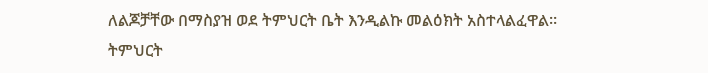ለልጆቻቸው በማስያዝ ወደ ትምህርት ቤት እንዲልኩ መልዕክት አስተላልፈዋል።
ትምህርት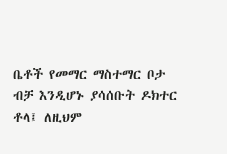ቤቶች የመማር ማስተማር ቦታ ብቻ እንዲሆኑ ያሳሰቡት ዶክተር ቶላ፤ ለዚህም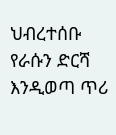ህብረተሰቡ የራሱን ድርሻ እንዲወጣ ጥሪ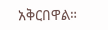አቅርበዋል።